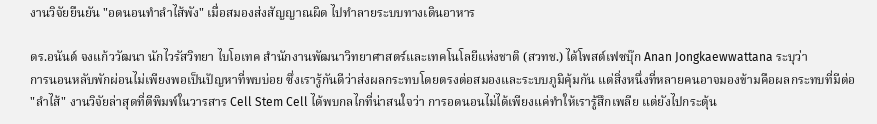งานวิจัยยืนยัน "อดนอนทำลำไส้พัง" เมื่อสมองส่งสัญญาณผิด ไปทำลายระบบทางเดินอาหาร

ดร.อนันต์ จงแก้ววัฒนา นักไวรัสวิทยา ไบโอเทค สำนักงานพัฒนาวิทยาศาสตร์และเทคโนโลยีแห่งชาติ (สวทช.) ได้โพสต์เฟซบุ๊ก Anan Jongkaewwattana ระบุว่า
การนอนหลับพักผ่อนไม่เพียงพอเป็นปัญหาที่พบบ่อย ซึ่งเรารู้กันดีว่าส่งผลกระทบโดยตรงต่อสมองและระบบภูมิคุ้มกัน แต่สิ่งหนึ่งที่หลายคนอาจมองข้ามคือผลกระทบที่มีต่อ "ลำไส้" งานวิจัยล่าสุดที่ตีพิมพ์ในวารสาร Cell Stem Cell ได้พบกลไกที่น่าสนใจว่า การอดนอนไม่ได้เพียงแค่ทำให้เรารู้สึกเพลีย แต่ยังไปกระตุ้น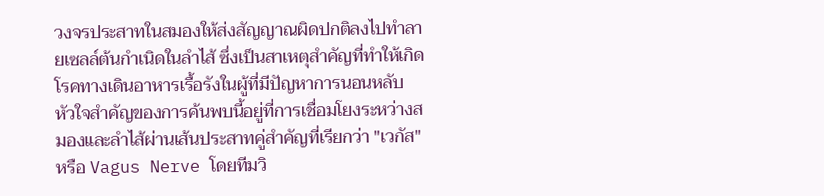วงจรประสาทในสมองให้ส่งสัญญาณผิดปกติลงไปทำลายเซลล์ต้นกำเนิดในลำไส้ ซึ่งเป็นสาเหตุสำคัญที่ทำให้เกิดโรคทางเดินอาหารเรื้อรังในผู้ที่มีปัญหาการนอนหลับ
หัวใจสำคัญของการค้นพบนี้อยู่ที่การเชื่อมโยงระหว่างสมองและลำไส้ผ่านเส้นประสาทคู่สำคัญที่เรียกว่า "เวกัส" หรือ Vagus Nerve โดยทีมวิ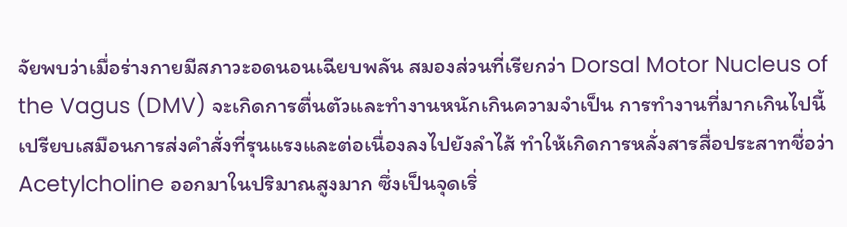จัยพบว่าเมื่อร่างกายมีสภาวะอดนอนเฉียบพลัน สมองส่วนที่เรียกว่า Dorsal Motor Nucleus of the Vagus (DMV) จะเกิดการตื่นตัวและทำงานหนักเกินความจำเป็น การทำงานที่มากเกินไปนี้เปรียบเสมือนการส่งคำสั่งที่รุนแรงและต่อเนื่องลงไปยังลำไส้ ทำให้เกิดการหลั่งสารสื่อประสาทชื่อว่า Acetylcholine ออกมาในปริมาณสูงมาก ซึ่งเป็นจุดเริ่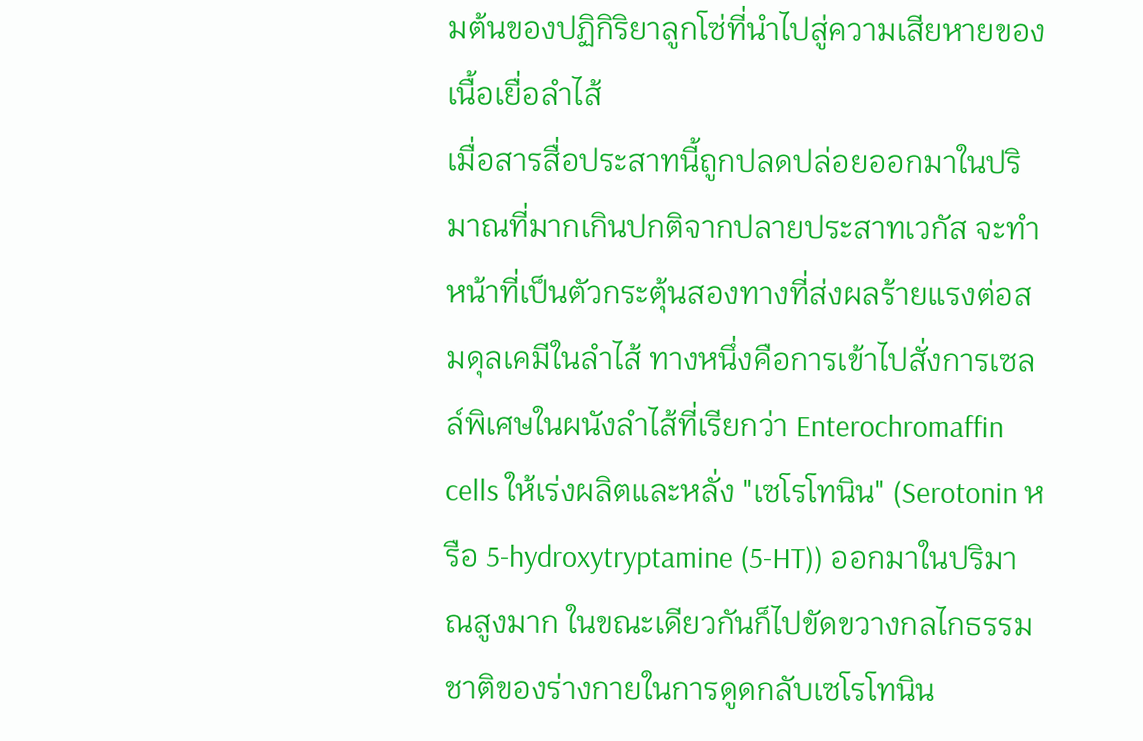มต้นของปฏิกิริยาลูกโซ่ที่นำไปสู่ความเสียหายของเนื้อเยื่อลำไส้
เมื่อสารสื่อประสาทนี้ถูกปลดปล่อยออกมาในปริมาณที่มากเกินปกติจากปลายประสาทเวกัส จะทำหน้าที่เป็นตัวกระตุ้นสองทางที่ส่งผลร้ายแรงต่อสมดุลเคมีในลำไส้ ทางหนึ่งคือการเข้าไปสั่งการเซลล์พิเศษในผนังลำไส้ที่เรียกว่า Enterochromaffin cells ให้เร่งผลิตและหลั่ง "เซโรโทนิน" (Serotonin หรือ 5-hydroxytryptamine (5-HT)) ออกมาในปริมาณสูงมาก ในขณะเดียวกันก็ไปขัดขวางกลไกธรรมชาติของร่างกายในการดูดกลับเซโรโทนิน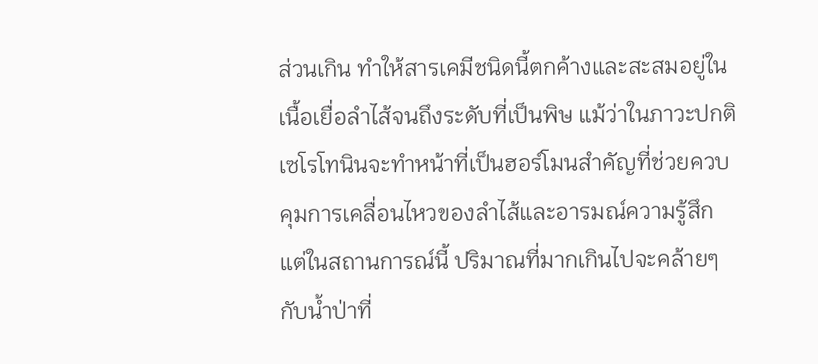ส่วนเกิน ทำให้สารเคมีชนิดนี้ตกค้างและสะสมอยู่ในเนื้อเยื่อลำไส้จนถึงระดับที่เป็นพิษ แม้ว่าในภาวะปกติเซโรโทนินจะทำหน้าที่เป็นฮอร์โมนสำคัญที่ช่วยควบคุมการเคลื่อนไหวของลำไส้และอารมณ์ความรู้สึก แต่ในสถานการณ์นี้ ปริมาณที่มากเกินไปจะคล้ายๆกับน้ำป่าที่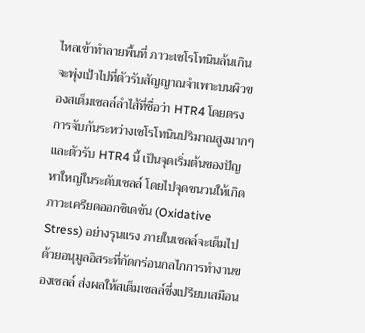ไหลเข้าทำลายพื้นที่ ภาวะเซโรโทนินล้นเกินจะพุ่งเป้าไปที่ตัวรับสัญญาณจำเพาะบนผิวของสเต็มเซลล์ลำไส้ที่ชื่อว่า HTR4 โดยตรง
การจับกันระหว่างเซโรโทนินปริมาณสูงมากๆและตัวรับ HTR4 นี้ เป็นจุดเริ่มต้นของปัญหาใหญ่ในระดับเซลล์ โดยไปจุดชนวนให้เกิดภาวะเครียดออกซิเดชัน (Oxidative Stress) อย่างรุนแรง ภายในเซลล์จะเต็มไปด้วยอนุมูลอิสระที่กัดกร่อนกลไกการทำงานของเซลล์ ส่งผลให้สเต็มเซลล์ซึ่งเปรียบเสมือน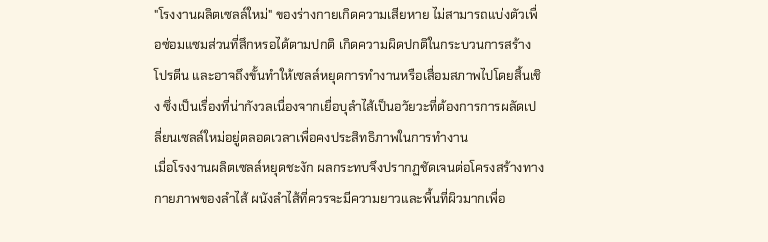"โรงงานผลิตเซลล์ใหม่" ของร่างกายเกิดความเสียหาย ไม่สามารถแบ่งตัวเพื่อซ่อมแซมส่วนที่สึกหรอได้ตามปกติ เกิดความผิดปกติในกระบวนการสร้างโปรตีน และอาจถึงขั้นทำให้เซลล์หยุดการทำงานหรือเสื่อมสภาพไปโดยสิ้นเชิง ซึ่งเป็นเรื่องที่น่ากังวลเนื่องจากเยื่อบุลำไส้เป็นอวัยวะที่ต้องการการผลัดเปลี่ยนเซลล์ใหม่อยู่ตลอดเวลาเพื่อคงประสิทธิภาพในการทำงาน
เมื่อโรงงานผลิตเซลล์หยุดชะงัก ผลกระทบจึงปรากฏชัดเจนต่อโครงสร้างทางกายภาพของลำไส้ ผนังลำไส้ที่ควรจะมีความยาวและพื้นที่ผิวมากเพื่อ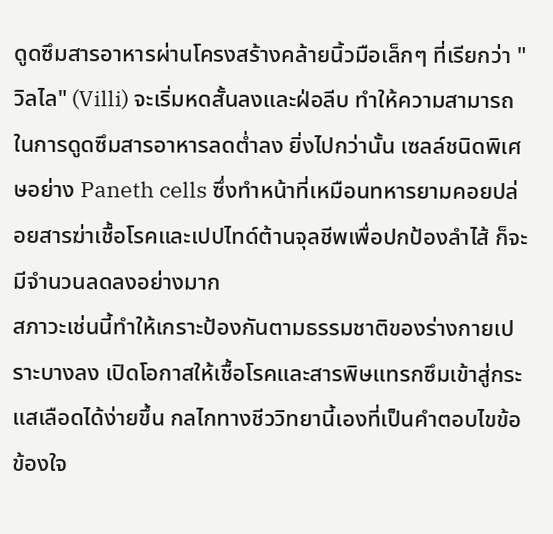ดูดซึมสารอาหารผ่านโครงสร้างคล้ายนิ้วมือเล็กๆ ที่เรียกว่า "วิลไล" (Villi) จะเริ่มหดสั้นลงและฝ่อลีบ ทำให้ความสามารถในการดูดซึมสารอาหารลดต่ำลง ยิ่งไปกว่านั้น เซลล์ชนิดพิเศษอย่าง Paneth cells ซึ่งทำหน้าที่เหมือนทหารยามคอยปล่อยสารฆ่าเชื้อโรคและเปปไทด์ต้านจุลชีพเพื่อปกป้องลำไส้ ก็จะมีจำนวนลดลงอย่างมาก
สภาวะเช่นนี้ทำให้เกราะป้องกันตามธรรมชาติของร่างกายเปราะบางลง เปิดโอกาสให้เชื้อโรคและสารพิษแทรกซึมเข้าสู่กระแสเลือดได้ง่ายขึ้น กลไกทางชีววิทยานี้เองที่เป็นคำตอบไขข้อข้องใจ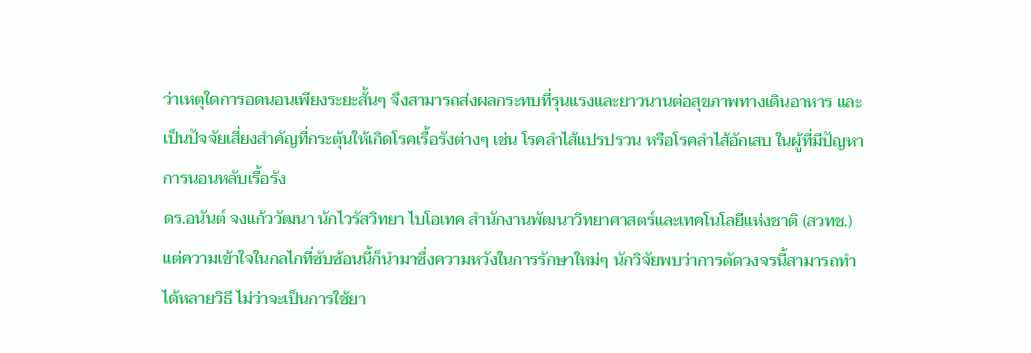ว่าเหตุใดการอดนอนเพียงระยะสั้นๆ จึงสามารถส่งผลกระทบที่รุนแรงและยาวนานต่อสุขภาพทางเดินอาหาร และเป็นปัจจัยเสี่ยงสำคัญที่กระตุ้นให้เกิดโรคเรื้อรังต่างๆ เช่น โรคลำไส้แปรปรวน หรือโรคลำไส้อักเสบ ในผู้ที่มีปัญหาการนอนหลับเรื้อรัง
ดร.อนันต์ จงแก้ววัฒนา นักไวรัสวิทยา ไบโอเทค สำนักงานพัฒนาวิทยาศาสตร์และเทคโนโลยีแห่งชาติ (สวทช.)
แต่ความเข้าใจในกลไกที่ซับซ้อนนี้ก็นำมาซึ่งความหวังในการรักษาใหม่ๆ นักวิจัยพบว่าการตัดวงจรนี้สามารถทำได้หลายวิธี ไม่ว่าจะเป็นการใช้ยา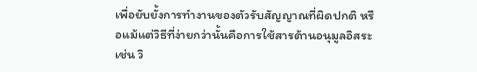เพื่อยับยั้งการทำงานของตัวรับสัญญาณที่ผิดปกติ หรือแม้แต่วิธีที่ง่ายกว่านั้นคือการใช้สารต้านอนุมูลอิสระ เช่น วิ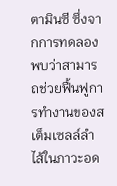ตามินซี ซึ่งจากการทดลองพบว่าสามารถช่วยฟื้นฟูการทำงานของสเต็มเซลล์ลำไส้ในภาวะอด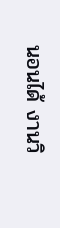นอนได้ งานวิ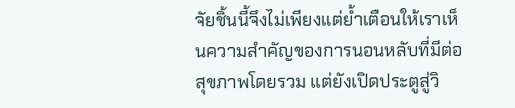จัยชิ้นนี้จึงไม่เพียงแต่ย้ำเตือนให้เราเห็นความสำคัญของการนอนหลับที่มีต่อสุขภาพโดยรวม แต่ยังเปิดประตูสู่วิ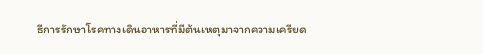ธีการรักษาโรคทางเดินอาหารที่มีต้นเหตุมาจากความเครียด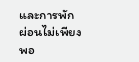และการพักผ่อนไม่เพียงพอ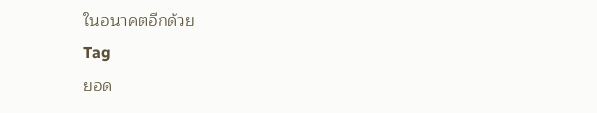ในอนาคตอีกด้วย
Tag
ยอด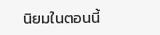นิยมในตอนนี้